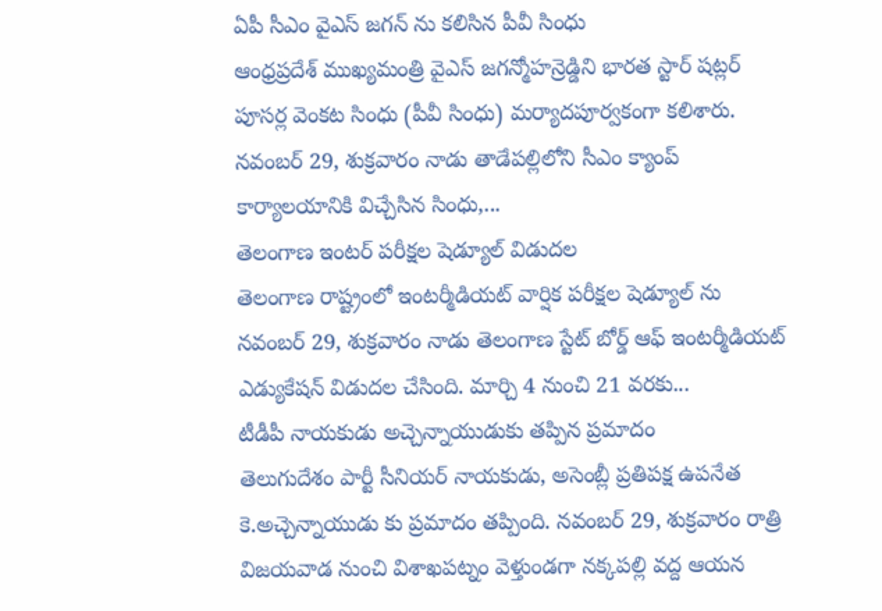ఏపీ సీఎం వైఎస్ జగన్ ను కలిసిన పీవీ సింధు
ఆంధ్రప్రదేశ్ ముఖ్యమంత్రి వైఎస్ జగన్మోహన్రెడ్డిని భారత స్టార్ షట్లర్ పూసర్ల వెంకట సింధు (పీవీ సింధు) మర్యాదపూర్వకంగా కలిశారు. నవంబర్ 29, శుక్రవారం నాడు తాడేపల్లిలోని సీఎం క్యాంప్ కార్యాలయానికి విచ్చేసిన సింధు,...
తెలంగాణ ఇంటర్ పరీక్షల షెడ్యూల్ విడుదల
తెలంగాణ రాష్ట్రంలో ఇంటర్మీడియట్ వార్షిక పరీక్షల షెడ్యూల్ ను నవంబర్ 29, శుక్రవారం నాడు తెలంగాణ స్టేట్ బోర్డ్ ఆఫ్ ఇంటర్మీడియట్ ఎడ్యుకేషన్ విడుదల చేసింది. మార్చి 4 నుంచి 21 వరకు...
టీడీపీ నాయకుడు అచ్చెన్నాయుడుకు తప్పిన ప్రమాదం
తెలుగుదేశం పార్టీ సీనియర్ నాయకుడు, అసెంబ్లీ ప్రతిపక్ష ఉపనేత కె.అచ్చెన్నాయుడు కు ప్రమాదం తప్పింది. నవంబర్ 29, శుక్రవారం రాత్రి విజయవాడ నుంచి విశాఖపట్నం వెళ్తుండగా నక్కపల్లి వద్ద ఆయన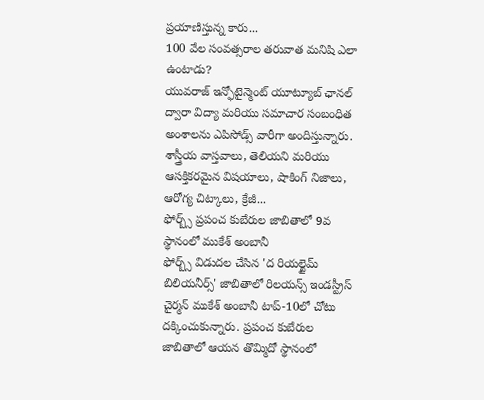ప్రయాణిస్తున్న కారు...
100 వేల సంవత్సరాల తరువాత మనిషి ఎలా ఉంటాడు?
యువరాజ్ ఇన్ఫోటైన్మెంట్ యూట్యూబ్ ఛానల్ ద్వారా విద్యా మరియు సమాచార సంబంధిత అంశాలను ఎపిసోడ్స్ వారీగా అందిస్తున్నారు. శాస్త్రీయ వాస్తవాలు, తెలియని మరియు ఆసక్తికరమైన విషయాలు, షాకింగ్ నిజాలు, ఆరోగ్య చిట్కాలు, క్రేజీ...
ఫోర్బ్స్ ప్రపంచ కుబేరుల జాబితాలో 9వ స్థానంలో ముకేశ్ అంబానీ
ఫోర్బ్స్ విడుదల చేసిన 'ద రియల్టైమ్ బిలియనీర్స్' జాబితాలో రిలయన్స్ ఇండస్ట్రీస్ చైర్మన్ ముకేశ్ అంబానీ టాప్-10లో చోటు దక్కించుకున్నారు. ప్రపంచ కుబేరుల జాబితాలో ఆయన తొమ్మిదో స్థానంలో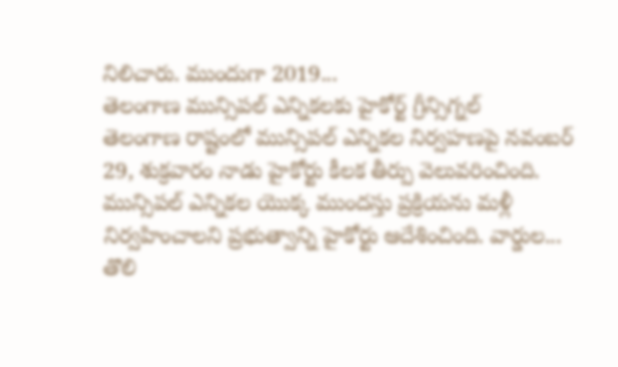నిలిచారు. ముందుగా 2019...
తెలంగాణ మున్సిపల్ ఎన్నికలకు హైకోర్ట్ గ్రీన్సిగ్నల్
తెలంగాణ రాష్టంలో మున్సిపల్ ఎన్నికల నిర్వహణపై నవంబర్ 29, శుక్రవారం నాడు హైకోర్టు కీలక తీర్పు వెలువరించింది. మున్సిపల్ ఎన్నికల యొక్క ముందస్తు ప్రక్రియను మళ్లీ నిర్వహించాలని ప్రభుత్వాన్ని హైకోర్టు ఆదేశించింది. వార్డుల...
తొలి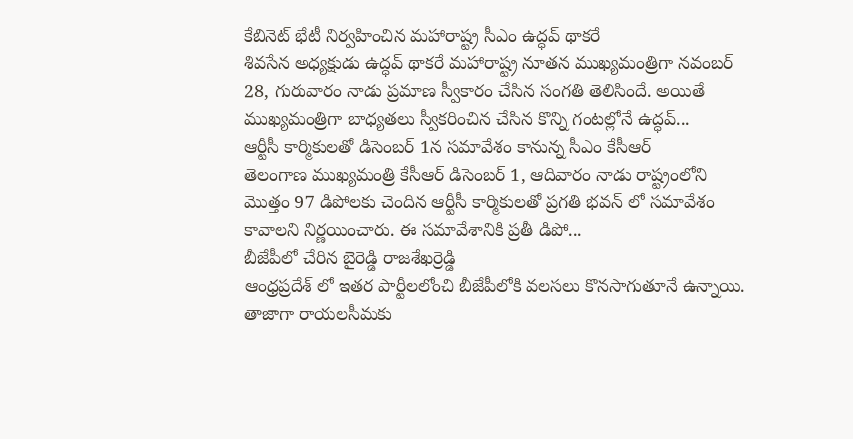కేబినెట్ భేటీ నిర్వహించిన మహారాష్ట్ర సీఎం ఉద్ధవ్ థాకరే
శివసేన అధ్యక్షుడు ఉద్ధవ్ థాకరే మహారాష్ట్ర నూతన ముఖ్యమంత్రిగా నవంబర్ 28, గురువారం నాడు ప్రమాణ స్వీకారం చేసిన సంగతి తెలిసిందే. అయితే ముఖ్యమంత్రిగా బాధ్యతలు స్వీకరించిన చేసిన కొన్ని గంటల్లోనే ఉద్ధవ్...
ఆర్టీసీ కార్మికులతో డిసెంబర్ 1న సమావేశం కానున్న సీఎం కేసీఆర్
తెలంగాణ ముఖ్యమంత్రి కేసీఆర్ డిసెంబర్ 1, ఆదివారం నాడు రాష్ట్రంలోని మొత్తం 97 డిపోలకు చెందిన ఆర్టీసీ కార్మికులతో ప్రగతి భవన్ లో సమావేశం కావాలని నిర్ణయించారు. ఈ సమావేశానికి ప్రతీ డిపో...
బీజేపీలో చేరిన బైరెడ్డి రాజశేఖర్రెడ్డి
ఆంధ్రప్రదేశ్ లో ఇతర పార్టీలలోంచి బీజేపీలోకి వలసలు కొనసాగుతూనే ఉన్నాయి. తాజాగా రాయలసీమకు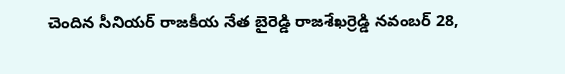చెందిన సీనియర్ రాజకీయ నేత బైరెడ్డి రాజశేఖర్రెడ్డి నవంబర్ 28,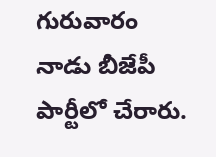గురువారం నాడు బీజేపీ పార్టీలో చేరారు.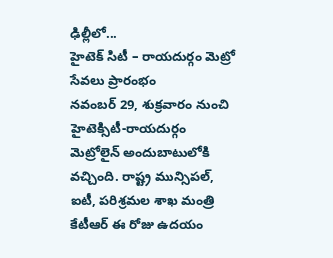ఢిల్లీలో...
హైటెక్ సిటీ – రాయదుర్గం మెట్రో సేవలు ప్రారంభం
నవంబర్ 29, శుక్రవారం నుంచి హైటెక్సిటీ-రాయదుర్గం మెట్రోలైన్ అందుబాటులోకి వచ్చింది. రాష్ట్ర మున్సిపల్, ఐటీ, పరిశ్రమల శాఖ మంత్రి కేటీఆర్ ఈ రోజు ఉదయం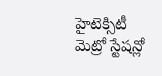హైటెక్సిటీ మెట్రో స్టేషన్లో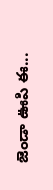జెండా ఊపి ఈ...